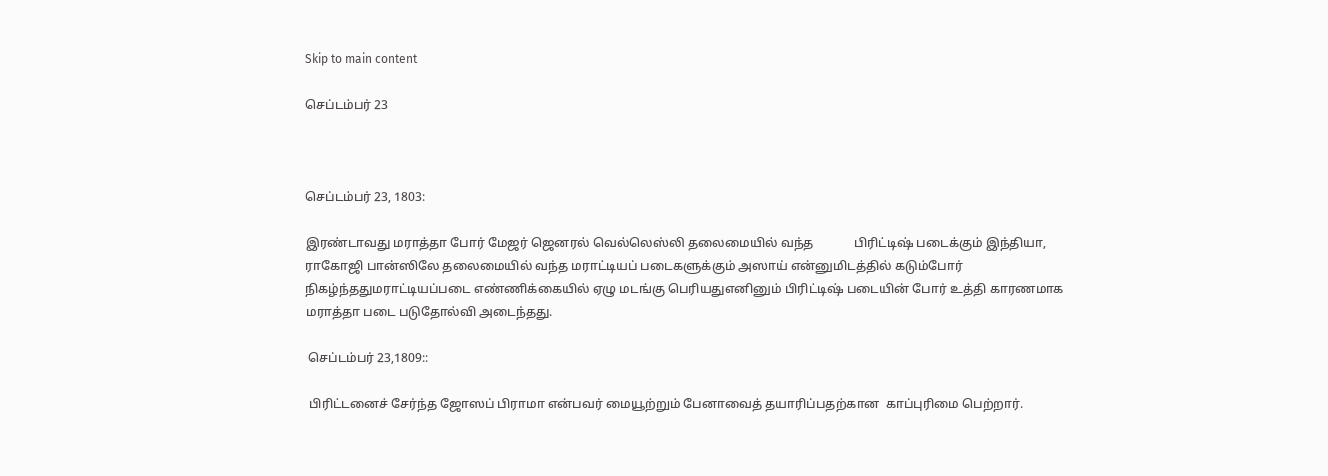Skip to main content

செப்டம்பர் 23



செப்டம்பர் 23, 1803:

இரண்டாவது மராத்தா போர் மேஜர் ஜெனரல் வெல்லெஸ்லி தலைமையில் வந்த             பிரிட்டிஷ் படைக்கும் இந்தியா, ராகோஜி பான்ஸிலே தலைமையில் வந்த மராட்டியப் படைகளுக்கும் அஸாய் என்னுமிடத்தில் கடும்போர் நிகழ்ந்ததுமராட்டியப்படை எண்ணிக்கையில் ஏழு மடங்கு பெரியதுஎனினும் பிரிட்டிஷ் படையின் போர் உத்தி காரணமாக மராத்தா படை படுதோல்வி அடைந்தது.

 செப்டம்பர் 23,1809::

 பிரிட்டனைச் சேர்ந்த ஜோஸப் பிராமா என்பவர் மையூற்றும் பேனாவைத் தயாரிப்பதற்கான  காப்புரிமை பெற்றார்.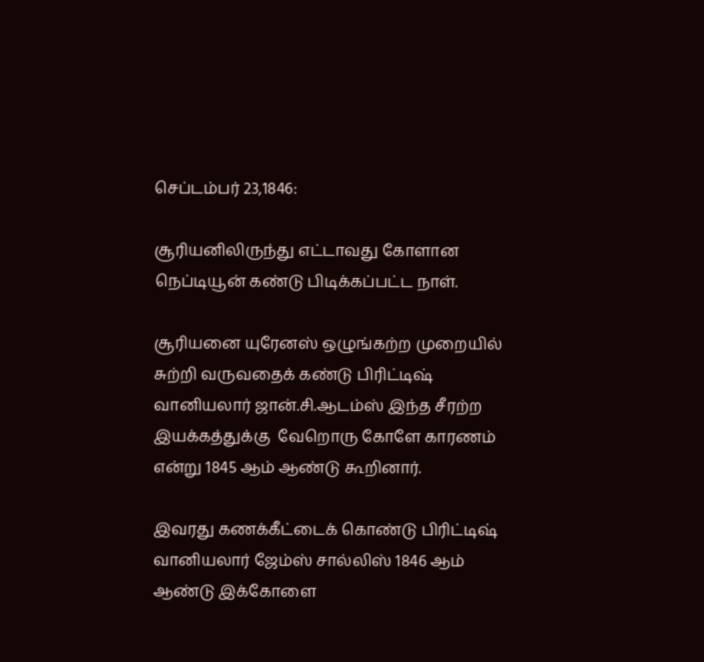செப்டம்பர் 23,1846:

சூரியனிலிருந்து எட்டாவது கோளான நெப்டியூன் கண்டு பிடிக்கப்பட்ட நாள்.

சூரியனை யுரேனஸ் ஒழுங்கற்ற முறையில் சுற்றி வருவதைக் கண்டு பிரிட்டிஷ்  வானியலார் ஜான்.சி.ஆடம்ஸ் இந்த சீரற்ற இயக்கத்துக்கு  வேறொரு கோளே காரணம் என்று 1845 ஆம் ஆண்டு கூறினார்.

இவரது கணக்கீட்டைக் கொண்டு பிரிட்டிஷ்  வானியலார் ஜேம்ஸ் சால்லிஸ் 1846 ஆம் ஆண்டு இக்கோளை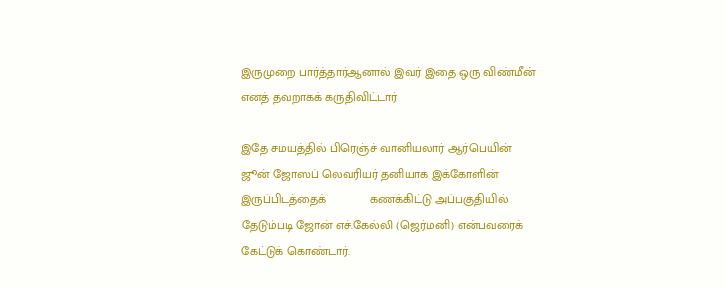இருமுறை பார்த்தார்ஆனால் இவர் இதை ஒரு விண்மீன் எனத் தவறாகக் கருதிவிட்டார்

இதே சமயத்தில் பிரெஞ்ச் வானியலார் ஆர்பெயின் ஜூன் ஜோஸப் லெவரியர் தனியாக இக்கோளின் இருப்பிடத்தைக்             கணக்கிட்டு அப்பகுதியில் தேடும்படி ஜோன் எச்.கேல்லி (ஜெர்மனி) என்பவரைக் கேட்டுக் கொண்டார்.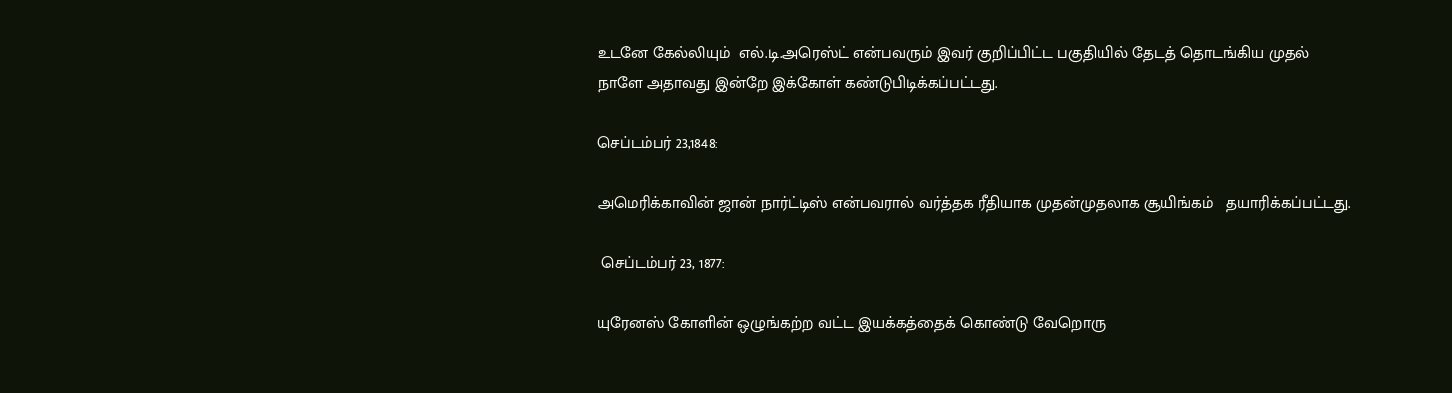உடனே கேல்லியும்  எல்.டி.அரெஸ்ட் என்பவரும் இவர் குறிப்பிட்ட பகுதியில் தேடத் தொடங்கிய முதல் நாளே அதாவது இன்றே இக்கோள் கண்டுபிடிக்கப்பட்டது.

செப்டம்பர் 23,1848:

அமெரிக்காவின் ஜான் நார்ட்டிஸ் என்பவரால் வர்த்தக ரீதியாக முதன்முதலாக சூயிங்கம்   தயாரிக்கப்பட்டது.

 செப்டம்பர் 23, 1877:

யுரேனஸ் கோளின் ஒழுங்கற்ற வட்ட இயக்கத்தைக் கொண்டு வேறொரு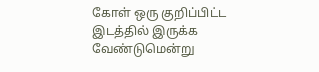கோள் ஒரு குறிப்பிட்ட இடத்தில் இருக்க வேண்டுமென்று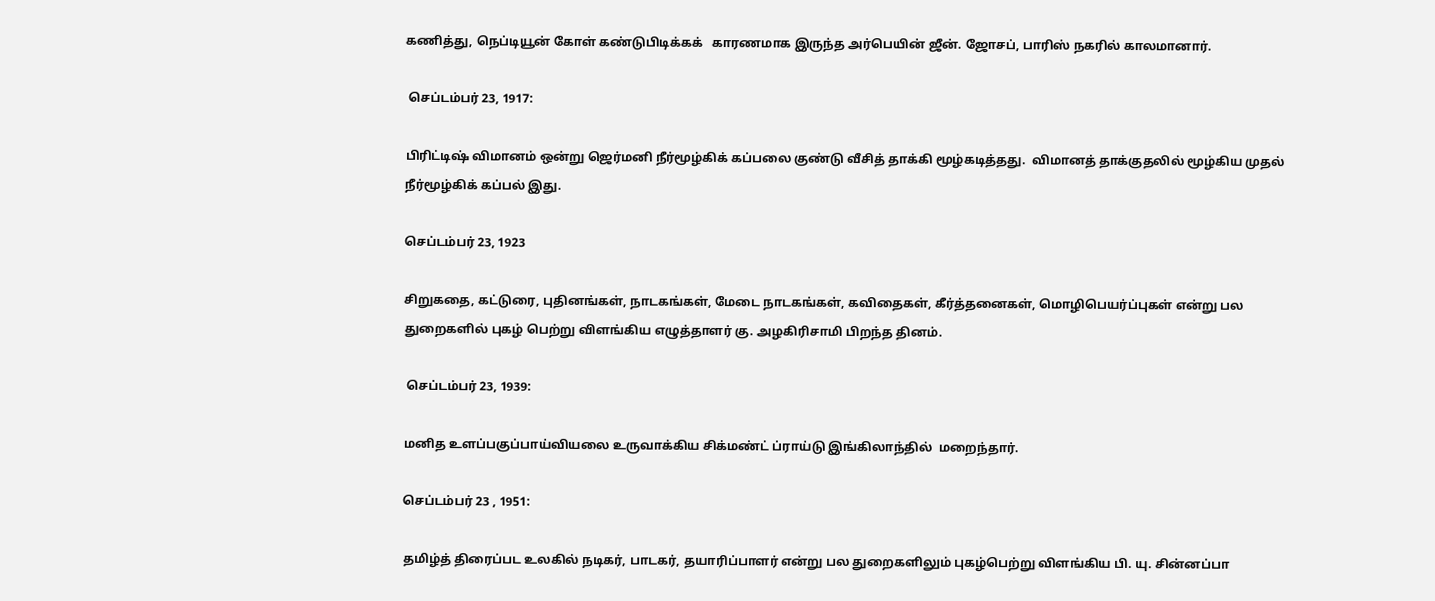கணித்து, நெப்டியூன் கோள் கண்டுபிடிக்கக்   காரணமாக இருந்த அர்பெயின் ஜீன். ஜோசப், பாரிஸ் நகரில் காலமானார்.

 செப்டம்பர் 23, 1917:

பிரிட்டிஷ் விமானம் ஒன்று ஜெர்மனி நீர்மூழ்கிக் கப்பலை குண்டு வீசித் தாக்கி மூழ்கடித்தது.  விமானத் தாக்குதலில் மூழ்கிய முதல் நீர்மூழ்கிக் கப்பல் இது.

செப்டம்பர் 23, 1923

சிறுகதை, கட்டுரை, புதினங்கள், நாடகங்கள், மேடை நாடகங்கள், கவிதைகள், கீர்த்தனைகள், மொழிபெயர்ப்புகள் என்று பல துறைகளில் புகழ் பெற்று விளங்கிய எழுத்தாளர் கு. அழகிரிசாமி பிறந்த தினம்.

 செப்டம்பர் 23, 1939:

மனித உளப்பகுப்பாய்வியலை உருவாக்கிய சிக்மண்ட் ப்ராய்டு இங்கிலாந்தில்  மறைந்தார்.

செப்டம்பர் 23 , 1951:

தமிழ்த் திரைப்பட உலகில் நடிகர், பாடகர், தயாரிப்பாளர் என்று பல துறைகளிலும் புகழ்பெற்று விளங்கிய பி. யு. சின்னப்பா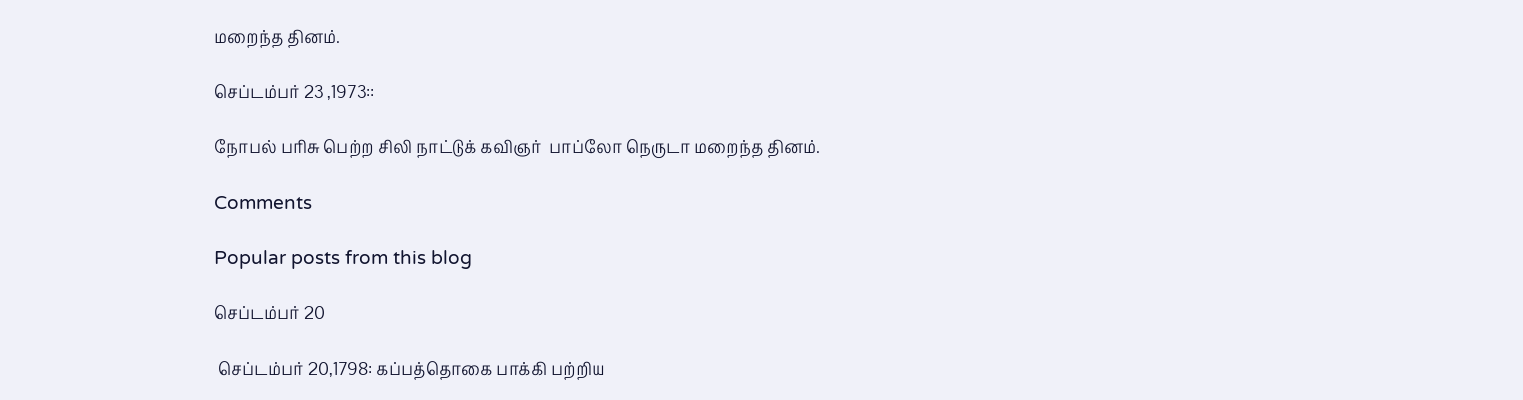மறைந்த தினம்.

செப்டம்பர் 23 ,1973::

நோபல் பரிசு பெற்ற சிலி நாட்டுக் கவிஞர்  பாப்லோ நெருடா மறைந்த தினம்.

Comments

Popular posts from this blog

செப்டம்பர் 20

 செப்டம்பர் 20,1798: கப்பத்தொகை பாக்கி பற்றிய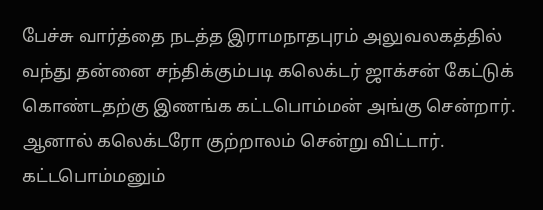பேச்சு வார்த்தை நடத்த இராமநாதபுரம் அலுவலகத்தில் வந்து தன்னை சந்திக்கும்படி கலெக்டர் ஜாக்சன் கேட்டுக் கொண்டதற்கு இணங்க கட்டபொம்மன் அங்கு சென்றார். ஆனால் கலெக்டரோ குற்றாலம் சென்று விட்டார்.  கட்டபொம்மனும்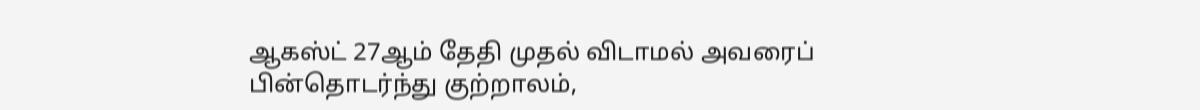ஆகஸ்ட் 27ஆம் தேதி முதல் விடாமல் அவரைப் பின்தொடர்ந்து குற்றாலம்,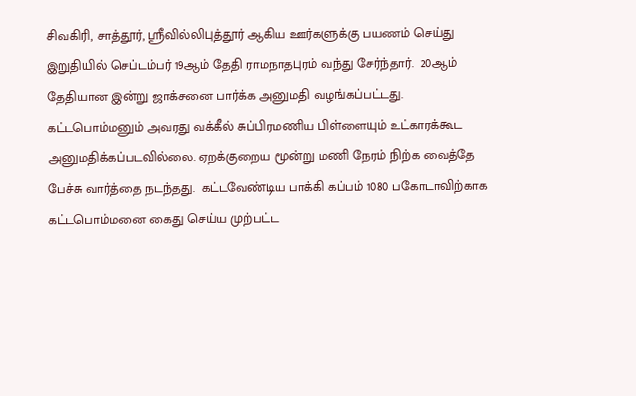சிவகிரி, சாத்தூர், ஸ்ரீவில்லிபுத்தூர் ஆகிய ஊர்களுக்கு பயணம் செய்து இறுதியில் செப்டம்பர் 19ஆம் தேதி ராமநாதபுரம் வந்து சேர்ந்தார்.  20ஆம் தேதியான இன்று ஜாக்சனை பார்க்க அனுமதி வழங்கப்பட்டது. கட்டபொம்மனும் அவரது வக்கீல் சுப்பிரமணிய பிள்ளையும் உட்காரக்கூட அனுமதிக்கப்படவில்லை. ஏறக்குறைய மூன்று மணி நேரம் நிற்க வைத்தே பேச்சு வார்த்தை நடந்தது.  கட்டவேண்டிய பாக்கி கப்பம் 1080 பகோடாவிற்காக கட்டபொம்மனை கைது செய்ய முற்பட்ட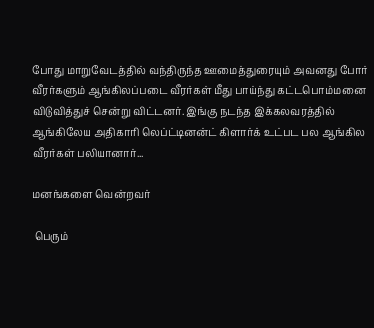போது மாறுவேடத்தில் வந்திருந்த ஊமைத்துரையும் அவனது போர் வீரர்களும் ஆங்கிலப்படை வீரர்கள் மீது பாய்ந்து கட்டபொம்மனை விடுவித்துச் சென்று விட்டனர். இங்கு நடந்த இக்கலவரத்தில் ஆங்கிலேய அதிகாரி லெப்ட்டினன்ட் கிளார்க் உட்பட பல ஆங்கில வீரர்கள் பலியானார்...

மனங்களை வென்றவர்

 பெரும்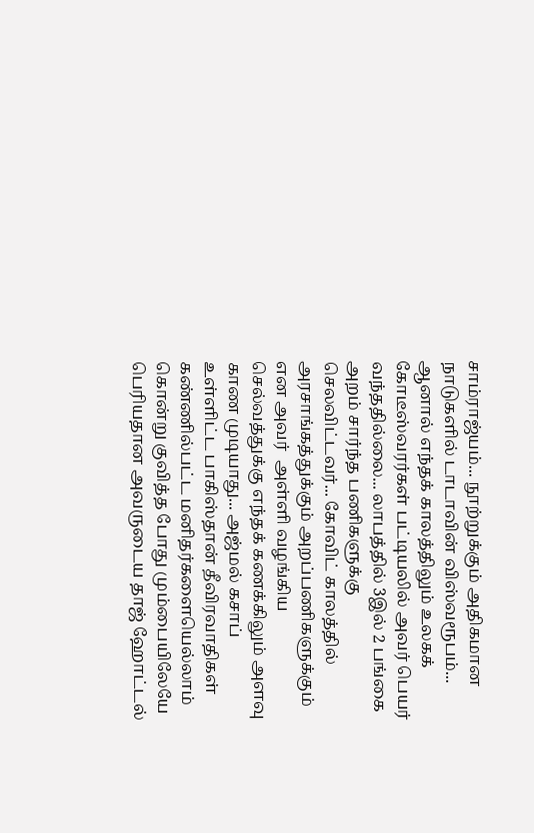சாம்ராஜ்யம்... நூற்றுக்கும் அதிகமான நாடுகளில் டாடாவின் விஸ்வரூபம்... ஆனால் எந்தக் காலத்திலும் உலகக் கோடீஸ்வரர்கள் பட்டியலில் அவர் பெயர் வந்ததில்லை... லாபத்தில் 3இல் 2 பங்கை அறம் சார்ந்த பணிகளுக்கு செலவிட்டவர்... கோவிட் காலத்தில்  அரசாங்கத்துக்கும் அறப்பணிகளுக்கும்  என அவர்  அள்ளி வழங்கிய செல்வத்துக்கு எந்தக் கணக்கிலும் அளவு காண முடியாது... அஜ்மல் கசாப் உள்ளிட்ட பாகிஸ்தான் தீவிரவாதிகள்  கண்ணில்பட்ட மனிதர்களையெல்லாம் கொன்று குவித்த போது மும்பையிலேயே பெரியதான அவருடைய தாஜ் ஹோட்டல்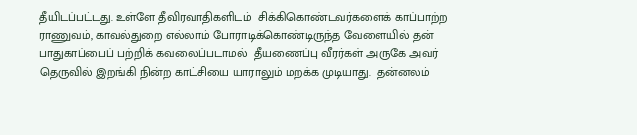தீயிடப்பட்டது. உள்ளே தீவிரவாதிகளிடம்  சிக்கிகொண்டவர்களைக் காப்பாற்ற ராணுவம், காவல்துறை எல்லாம் போராடிக்கொண்டிருந்த வேளையில் தன் பாதுகாப்பைப் பற்றிக் கவலைப்படாமல்  தீயணைப்பு வீரர்கள் அருகே அவர்  தெருவில் இறங்கி நின்ற காட்சியை யாராலும் மறக்க முடியாது.  தன்னலம்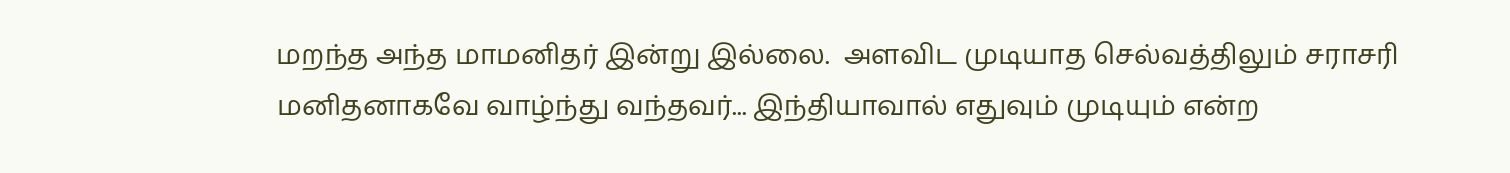மறந்த அந்த மாமனிதர் இன்று இல்லை.  அளவிட முடியாத செல்வத்திலும் சராசரி மனிதனாகவே வாழ்ந்து வந்தவர்... இந்தியாவால் எதுவும் முடியும் என்ற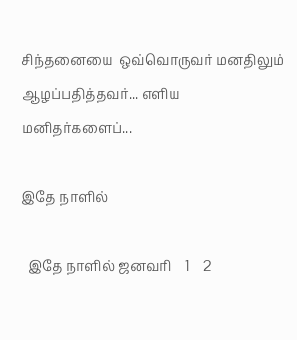சிந்தனையை  ஒவ்வொருவர் மனதிலும் ஆழப்பதித்தவர்... எளிய மனிதர்களைப்...

இதே நாளில்

  இதே நாளில் ஜனவரி    1    2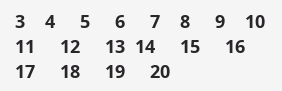3    4     5     6     7    8     9    10    11     12     13  14     15     16     17     18     19     20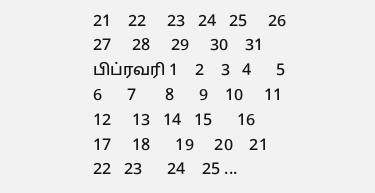21    22     23   24   25     26     27     28     29     30    31 பிப்ரவரி 1    2    3   4      5      6      7       8      9    10     11      12     13   14   15      16      17     18      19     20    21      22   23      24    25 ...